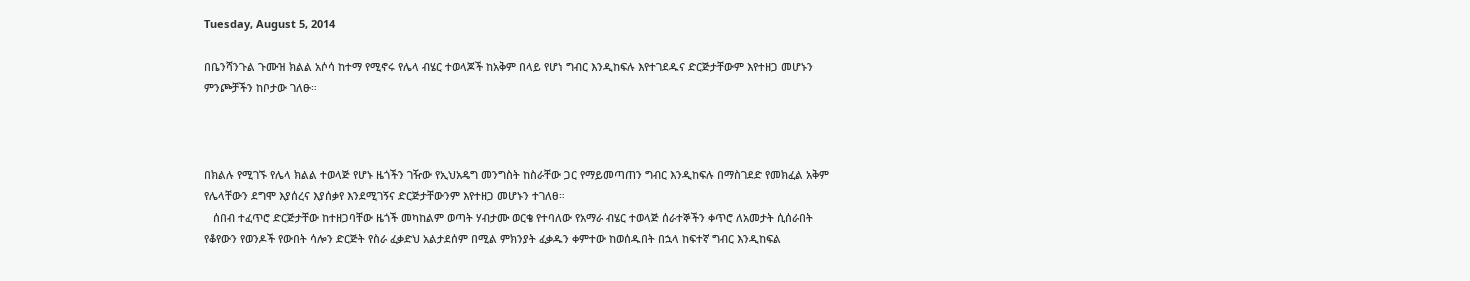Tuesday, August 5, 2014

በቤንሻንጉል ጉሙዝ ክልል አሶሳ ከተማ የሚኖሩ የሌላ ብሄር ተወላጆች ከአቅም በላይ የሆነ ግብር እንዲከፍሉ እየተገደዱና ድርጅታቸውም እየተዘጋ መሆኑን ምንጮቻችን ከቦታው ገለፁ።



በክልሉ የሚገኙ የሌላ ክልል ተወላጅ የሆኑ ዜጎችን ገዥው የኢህአዴግ መንግስት ከስራቸው ጋር የማይመጣጠን ግብር እንዲከፍሉ በማስገደድ የመክፈል አቅም የሌላቸውን ደግሞ እያሰረና እያሰቃየ እንደሚገኝና ድርጅታቸውንም እየተዘጋ መሆኑን ተገለፀ።
   ሰበብ ተፈጥሮ ድርጅታቸው ከተዘጋባቸው ዜጎች መካከልም ወጣት ሃብታሙ ወርቄ የተባለው የአማራ ብሄር ተወላጅ ሰራተኞችን ቀጥሮ ለአመታት ሲሰራበት የቆየውን የወንዶች የውበት ሳሎን ድርጅት የስራ ፈቃድህ አልታደሰም በሚል ምክንያት ፈቃዱን ቀምተው ከወሰዱበት በኋላ ከፍተኛ ግብር እንዲከፍል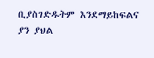ቢያስገድዱትም እንደማይከፍልና ያን ያህል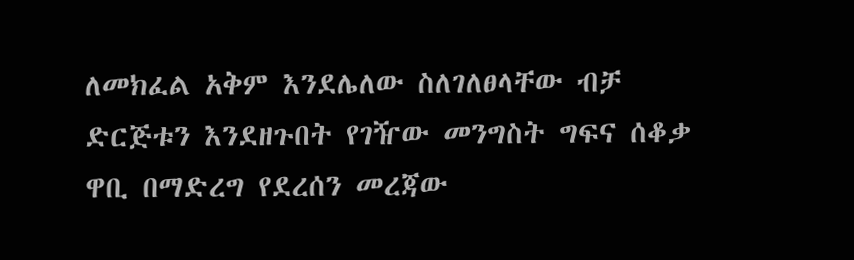ለመክፈል አቅም እንደሌለው ስለገለፀላቸው ብቻ ድርጅቱን እንደዘጉበት የገዥው መንግስት ግፍና ሰቆቃ ዋቢ በማድረግ የደረሰን መረጃው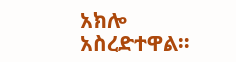አክሎ አስረድተዋል።